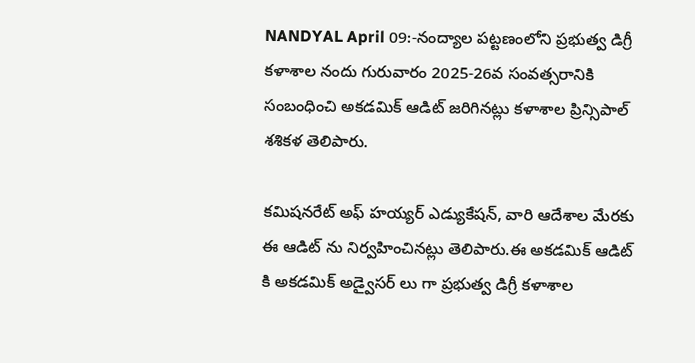NANDYAL April 09:-నంద్యాల పట్టణంలోని ప్రభుత్వ డిగ్రీ కళాశాల నందు గురువారం 2025-26వ సంవత్సరానికి సంబంధించి అకడమిక్ ఆడిట్ జరిగినట్లు కళాశాల ప్రిన్సిపాల్ శశికళ తెలిపారు.

కమిషనరేట్ అఫ్ హయ్యర్ ఎడ్యుకేషన్, వారి ఆదేశాల మేరకు ఈ ఆడిట్ ను నిర్వహించినట్లు తెలిపారు.ఈ అకడమిక్ ఆడిట్ కి అకడమిక్ అడ్వైసర్ లు గా ప్రభుత్వ డిగ్రీ కళాశాల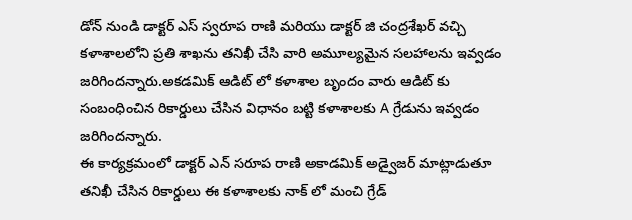డోన్ నుండి డాక్టర్ ఎస్ స్వరూప రాణి మరియు డాక్టర్ జి చంద్రశేఖర్ వచ్చి కళాశాలలోని ప్రతి శాఖను తనిఖీ చేసి వారి అమూల్యమైన సలహాలను ఇవ్వడం జరిగిందన్నారు.అకడమిక్ ఆడిట్ లో కళాశాల బృందం వారు ఆడిట్ కు సంబంధించిన రికార్డులు చేసిన విధానం బట్టి కళాశాలకు A గ్రేడును ఇవ్వడం జరిగిందన్నారు.
ఈ కార్యక్రమంలో డాక్టర్ ఎన్ సరూప రాణి అకాడమిక్ అడ్వైజర్ మాట్లాడుతూ తనిఖీ చేసిన రికార్డులు ఈ కళాశాలకు నాక్ లో మంచి గ్రేడ్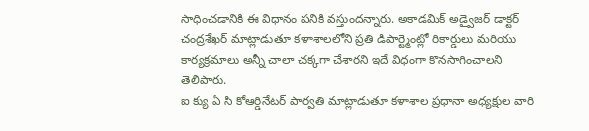సాధించడానికి ఈ విధానం పనికి వస్తుందన్నారు. అకాడమిక్ అడ్వైజర్ డాక్టర్ చంద్రశేఖర్ మాట్లాడుతూ కళాశాలలోని ప్రతి డిపార్ట్మెంట్లో రికార్డులు మరియు కార్యక్రమాలు అన్నీ చాలా చక్కగా చేశారని ఇదే విధంగా కొనసాగించాలని తెలిపారు.
ఐ క్యు ఏ సి కోఆర్డినేటర్ పార్వతి మాట్లాడుతూ కళాశాల ప్రధానా అధ్యక్షుల వారి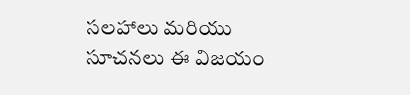సలహాలు మరియు సూచనలు ఈ విజయం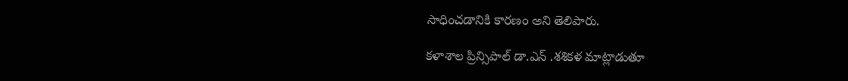సాధించడానికి కారణం అని తెలిపారు.

కళాశాల ప్రిన్సిపాల్ డా.ఎన్ .శశికళ మాట్లాడుతూ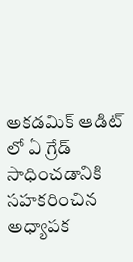అకడమిక్ ఆడిట్ లో ఏ గ్రేడ్ సాధించడానికి సహకరించిన అధ్యాపక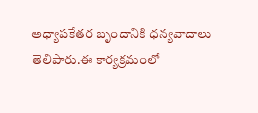అధ్యాపకేతర బృందానికి ధన్యవాదాలు తెలిపారు.ఈ కార్యక్రమంలో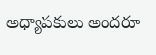అధ్యాపకులు అందరూ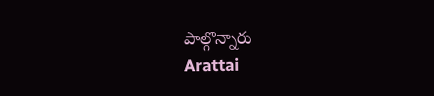పాల్గొన్నారు
Arattai